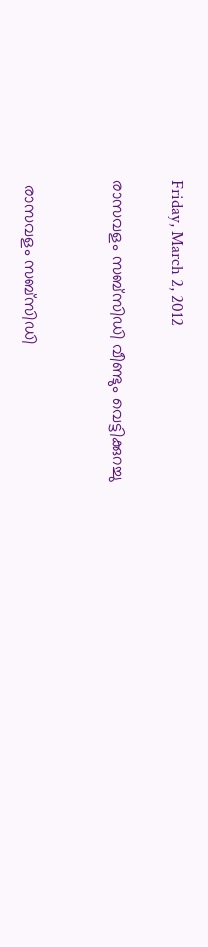Friday, March 2, 2012

രാസവളം സബ്സിഡി വീണ്ടും വെട്ടിക്കുറച്ചു


 രാസവളം സബ്സിഡി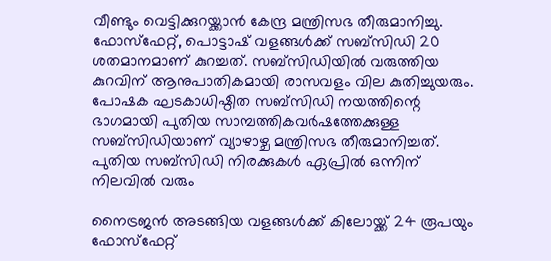വീണ്ടും വെട്ടിക്കുറയ്ക്കാന്‍ കേന്ദ്ര മന്ത്രിസഭ തീരുമാനിച്ചു. ഫോസ്ഫേറ്റ്, പൊട്ടാഷ് വളങ്ങള്‍ക്ക് സബ്സിഡി 20 ശതമാനമാണ് കുറച്ചത്. സബ്സിഡിയില്‍ വരുത്തിയ കുറവിന് ആനുപാതികമായി രാസവളം വില കുതിച്ചുയരും. പോഷക ഘടകാധിഷ്ഠിത സബ്സിഡി നയത്തിന്റെ ഭാഗമായി പുതിയ സാമ്പത്തികവര്‍ഷത്തേക്കുള്ള സബ്സിഡിയാണ് വ്യാഴാഴ്ച മന്ത്രിസഭ തീരുമാനിച്ചത്. പുതിയ സബ്സിഡി നിരക്കുകള്‍ ഏപ്രില്‍ ഒന്നിന് നിലവില്‍ വരും

നൈട്രജന്‍ അടങ്ങിയ വളങ്ങള്‍ക്ക് കിലോയ്ക്ക് 24 രൂപയും ഫോസ്ഫേറ്റ്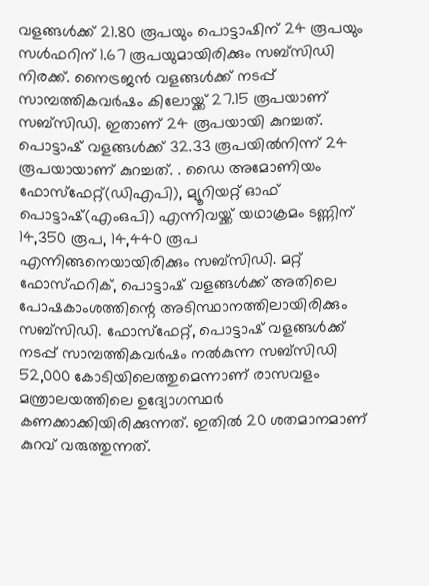വളങ്ങള്‍ക്ക് 21.80 രൂപയും പൊട്ടാഷിന് 24 രൂപയും സള്‍ഫറിന് 1.67 രൂപയുമായിരിക്കും സബ്സിഡി നിരക്ക്. നൈട്രജന്‍ വളങ്ങള്‍ക്ക് നടപ്പ് സാമ്പത്തികവര്‍ഷം കിലോയ്ക്ക് 27.15 രൂപയാണ് സബ്സിഡി. ഇതാണ് 24 രൂപയായി കുറച്ചത്. പൊട്ടാഷ് വളങ്ങള്‍ക്ക് 32.33 രൂപയില്‍നിന്ന് 24 രൂപയായാണ് കുറച്ചത്. . ഡൈ അമോണിയം ഫോസ്ഫേറ്റ്(ഡിഎപി), മ്യൂറിയറ്റ് ഓഫ് പൊട്ടാഷ്(എംഒപി) എന്നിവയ്ക്ക് യഥാക്രമം ടണ്ണിന് 14,350 രൂപ, 14,440 രൂപ എന്നിങ്ങനെയായിരിക്കും സബ്സിഡി. മറ്റ് ഫോസ്ഫറിക്, പൊട്ടാഷ് വളങ്ങള്‍ക്ക് അതിലെ പോഷകാംശത്തിന്റെ അടിസ്ഥാനത്തിലായിരിക്കും സബ്സിഡി. ഫോസ്ഫേറ്റ്, പൊട്ടാഷ് വളങ്ങള്‍ക്ക് നടപ്പ് സാമ്പത്തികവര്‍ഷം നല്‍കുന്ന സബ്സിഡി 52,000 കോടിയിലെത്തുമെന്നാണ് രാസവളം മന്ത്രാലയത്തിലെ ഉദ്യോഗസ്ഥര്‍ കണക്കാക്കിയിരിക്കുന്നത്. ഇതില്‍ 20 ശതമാനമാണ് കുറവ് വരുത്തുന്നത്.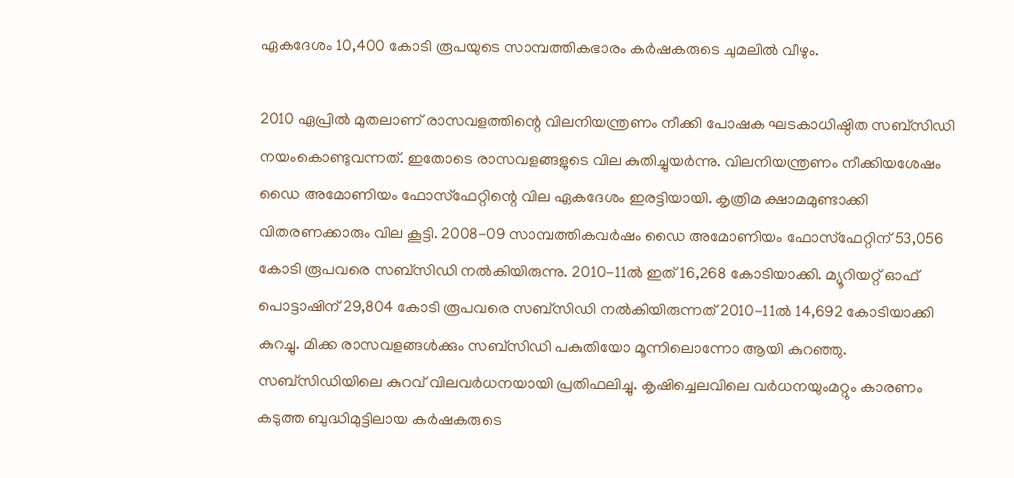ഏകദേശം 10,400 കോടി രൂപയുടെ സാമ്പത്തികഭാരം കര്‍ഷകരുടെ ചുമലില്‍ വീഴും.

2010 ഏപ്രില്‍ മുതലാണ് രാസവളത്തിന്റെ വിലനിയന്ത്രണം നീക്കി പോഷക ഘടകാധിഷ്ഠിത സബ്സിഡി നയംകൊണ്ടുവന്നത്. ഇതോടെ രാസവളങ്ങളുടെ വില കുതിച്ചുയര്‍ന്നു. വിലനിയന്ത്രണം നീക്കിയശേഷം ഡൈ അമോണിയം ഫോസ്ഫേറ്റിന്റെ വില ഏകദേശം ഇരട്ടിയായി. കൃത്രിമ ക്ഷാമമുണ്ടാക്കി വിതരണക്കാരും വില കൂട്ടി. 2008-09 സാമ്പത്തികവര്‍ഷം ഡൈ അമോണിയം ഫോസ്ഫേറ്റിന് 53,056 കോടി രൂപവരെ സബ്സിഡി നല്‍കിയിരുന്നു. 2010-11ല്‍ ഇത് 16,268 കോടിയാക്കി. മ്യൂറിയറ്റ് ഓഫ് പൊട്ടാഷിന് 29,804 കോടി രൂപവരെ സബ്സിഡി നല്‍കിയിരുന്നത് 2010-11ല്‍ 14,692 കോടിയാക്കി കുറച്ചു. മിക്ക രാസവളങ്ങള്‍ക്കും സബ്സിഡി പകുതിയോ മൂന്നിലൊന്നോ ആയി കുറഞ്ഞു. സബ്സിഡിയിലെ കുറവ് വിലവര്‍ധനയായി പ്രതിഫലിച്ചു. കൃഷിച്ചെലവിലെ വര്‍ധനയുംമറ്റും കാരണം കടുത്ത ബുദ്ധിമുട്ടിലായ കര്‍ഷകരുടെ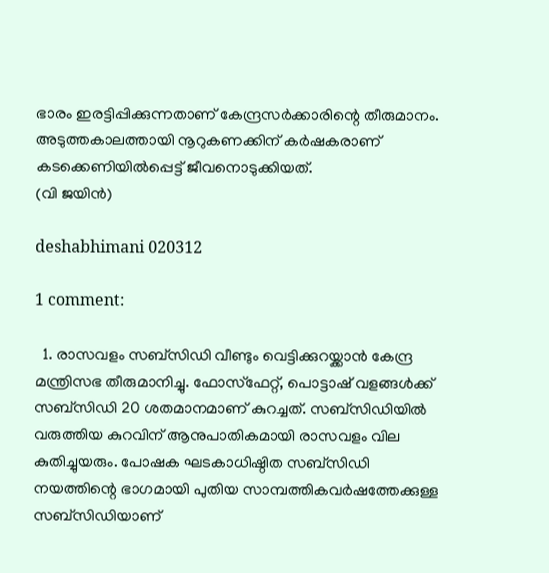ഭാരം ഇരട്ടിപ്പിക്കുന്നതാണ് കേന്ദ്രസര്‍ക്കാരിന്റെ തീരുമാനം. അടുത്തകാലത്തായി നൂറുകണക്കിന് കര്‍ഷകരാണ് കടക്കെണിയില്‍പ്പെട്ട് ജീവനൊടുക്കിയത്.
(വി ജയിന്‍)

deshabhimani 020312

1 comment:

  1. രാസവളം സബ്സിഡി വീണ്ടും വെട്ടിക്കുറയ്ക്കാന്‍ കേന്ദ്ര മന്ത്രിസഭ തീരുമാനിച്ചു. ഫോസ്ഫേറ്റ്, പൊട്ടാഷ് വളങ്ങള്‍ക്ക് സബ്സിഡി 20 ശതമാനമാണ് കുറച്ചത്. സബ്സിഡിയില്‍ വരുത്തിയ കുറവിന് ആനുപാതികമായി രാസവളം വില കുതിച്ചുയരും. പോഷക ഘടകാധിഷ്ഠിത സബ്സിഡി നയത്തിന്റെ ഭാഗമായി പുതിയ സാമ്പത്തികവര്‍ഷത്തേക്കുള്ള സബ്സിഡിയാണ്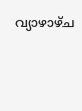വ്യാഴാഴ്ച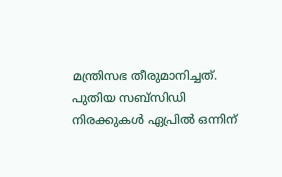മന്ത്രിസഭ തീരുമാനിച്ചത്. പുതിയ സബ്സിഡി നിരക്കുകള്‍ ഏപ്രില്‍ ഒന്നിന്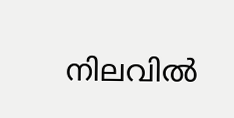നിലവില്‍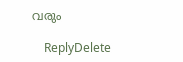വരും

    ReplyDelete